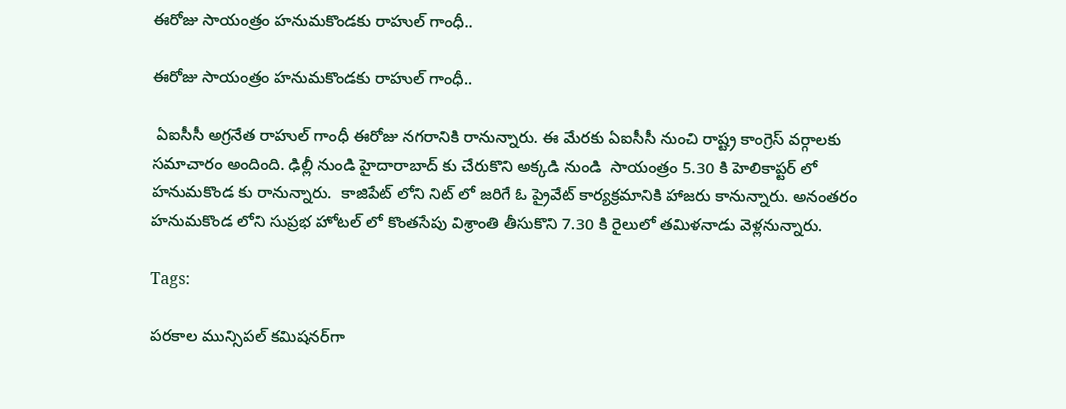ఈరోజు సాయంత్రం హనుమకొండకు రాహుల్ గాంధీ..

ఈరోజు సాయంత్రం హనుమకొండకు రాహుల్ గాంధీ..

 ఏఐసీసీ అగ్రనేత రాహుల్ గాంధీ ఈరోజు నగరానికి రానున్నారు. ఈ మేరకు ఏఐసీసీ నుంచి రాష్ట్ర కాంగ్రెస్ వర్గాలకు సమాచారం అందింది. ఢిల్లీ నుండి హైదారాబాద్ కు చేరుకొని అక్కడి నుండి  సాయంత్రం 5.30 కి హెలికాప్టర్ లో హనుమకొండ కు రానున్నారు.  కాజిపేట్ లోని నిట్ లో జరిగే ఓ ప్రైవేట్ కార్యక్రమానికి హాజరు కానున్నారు. అనంతరం హనుమకొండ లోని సుప్రభ హోటల్ లో కొంతసేపు విశ్రాంతి తీసుకొని 7.30 కి రైలులో తమిళనాడు వెళ్లనున్నారు.

Tags:

పరకాల మున్సిపల్ కమిషనర్‌గా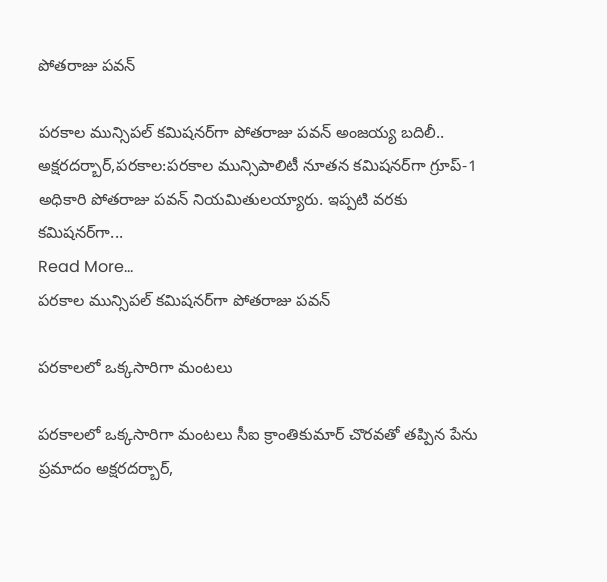పోతరాజు పవన్

పరకాల మున్సిపల్ కమిషనర్‌గా పోతరాజు పవన్ అంజయ్య బదిలీ..  అక్షరదర్బార్,పరకాల:పరకాల మున్సిపాలిటీ నూతన కమిషనర్‌గా గ్రూప్-1 అధికారి పోతరాజు పవన్ నియమితులయ్యారు. ఇప్పటి వరకు కమిషనర్‌గా...
Read More...
పరకాల మున్సిపల్ కమిషనర్‌గా పోతరాజు పవన్

పరకాలలో ఒక్కసారిగా మంటలు

పరకాలలో ఒక్కసారిగా మంటలు సీఐ క్రాంతికుమార్ చొరవతో తప్పిన పేను ప్రమాదం అక్షరదర్బార్,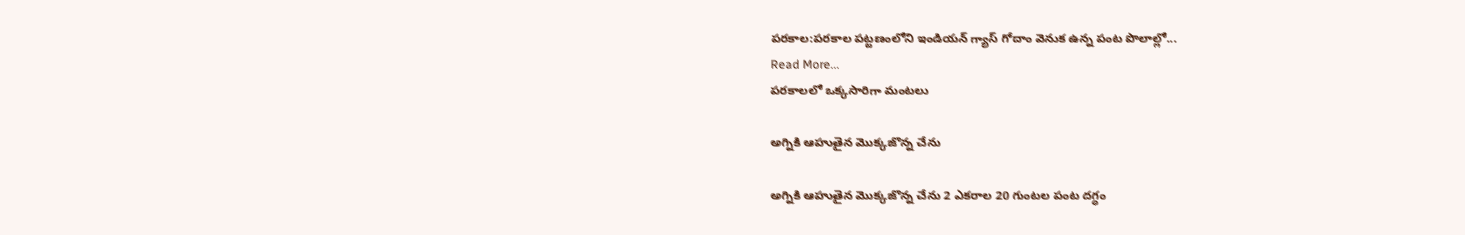పరకాల:పరకాల పట్టణంలోని ఇండియన్ గ్యాస్ గోదాం వెనుక ఉన్న పంట పొలాల్లో...
Read More...
పరకాలలో ఒక్కసారిగా మంటలు

అగ్నికి ఆహుతైన మొక్కజొన్న చేను

అగ్నికి ఆహుతైన మొక్కజొన్న చేను 2 ఎకరాల 20 గుంటల పంట దగ్ధం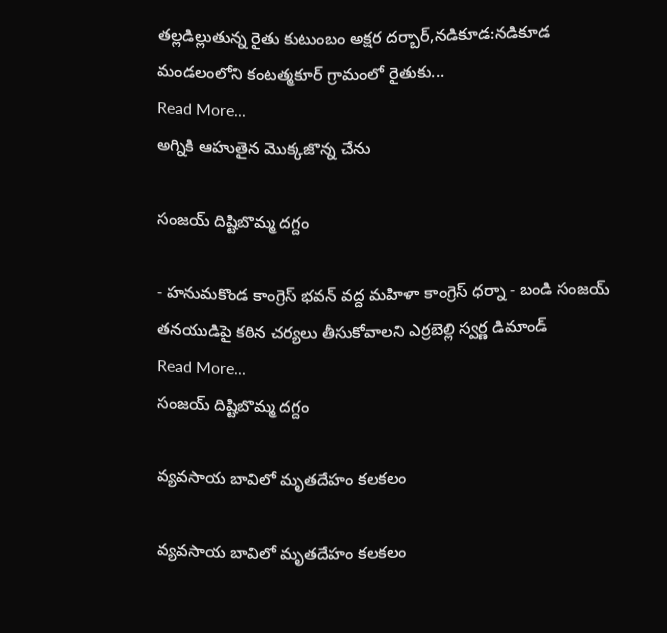తల్లడిల్లుతున్న రైతు కుటుంబం అక్షర దర్బార్,నడికూడ:నడికూడ మండలంలోని కంటత్మకూర్ గ్రామంలో రైతుకు...
Read More...
అగ్నికి ఆహుతైన మొక్కజొన్న చేను

సంజయ్ దిష్టిబొమ్మ దగ్దం

- హనుమకొండ కాంగ్రెస్ భవన్ వద్ద మహిళా కాంగ్రెస్ ధర్నా - బండి సంజయ్ తనయుడిపై కఠిన చర్యలు తీసుకోవాలని ఎర్రబెల్లి స్వర్ణ డిమాండ్
Read More...
సంజయ్ దిష్టిబొమ్మ దగ్దం

వ్యవసాయ బావిలో మృతదేహం కలకలం

వ్యవసాయ బావిలో మృతదేహం కలకలం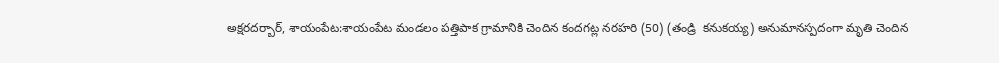అక్షరదర్బార్, శాయంపేట:శాయంపేట మండలం పత్తిపాక గ్రామానికి చెందిన కందగట్ల నరహరి (50) (తండ్రి  కనుకయ్య) అనుమానస్పదంగా మృతి చెందిన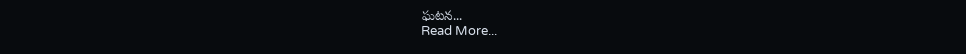ఘటన...
Read More...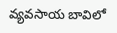వ్యవసాయ బావిలో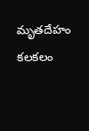మృతదేహం కలకలం